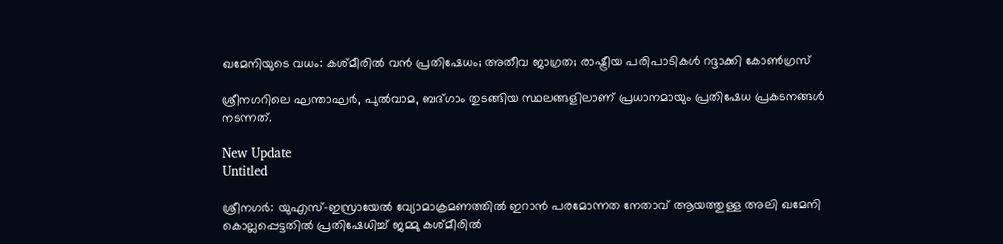ഖമേനിയുടെ വധം: കശ്മീരിൽ വൻ പ്രതിഷേധം; അതീവ ജാഗ്രത; രാഷ്ട്രീയ പരിപാടികൾ റദ്ദാക്കി കോൺഗ്രസ്

ശ്രീനഗറിലെ ഘന്താഘര്‍, പുല്‍വാമ, ബദ്ഗാം തുടങ്ങിയ സ്ഥലങ്ങളിലാണ് പ്രധാനമായും പ്രതിഷേധ പ്രകടനങ്ങള്‍ നടന്നത്.

New Update
Untitled

ശ്രീനഗര്‍: യുഎസ്-ഇസ്രായേല്‍ വ്യോമാക്രമണത്തില്‍ ഇറാന്‍ പരമോന്നത നേതാവ് ആയത്തുള്ള അലി ഖമേനി കൊല്ലപ്പെട്ടതില്‍ പ്രതിഷേധിച്ച് ജമ്മു കശ്മീരില്‍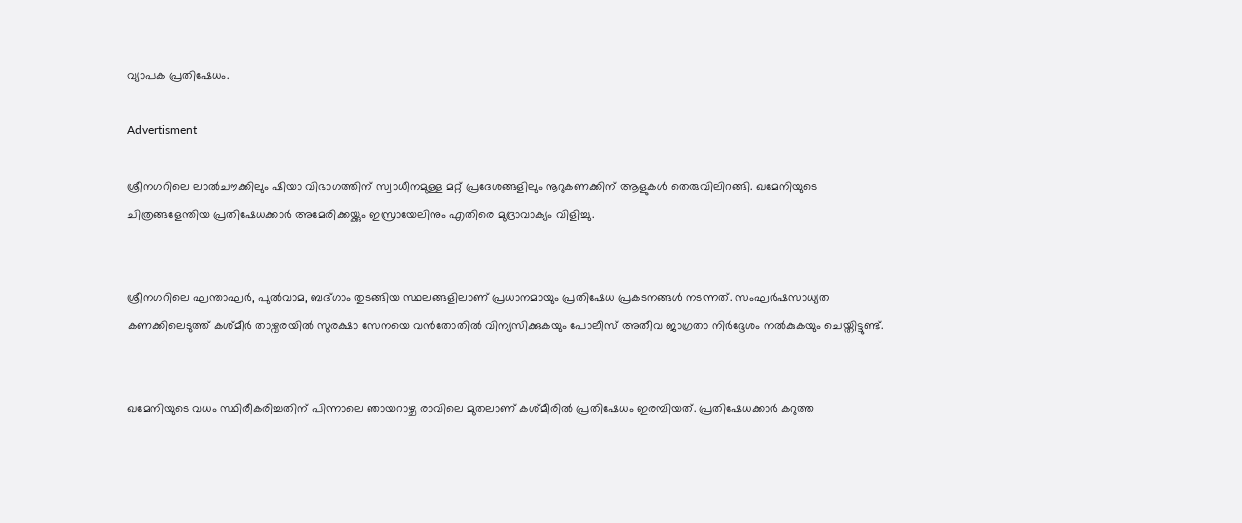വ്യാപക പ്രതിഷേധം.

Advertisment

ശ്രീനഗറിലെ ലാല്‍ചൗക്കിലും ഷിയാ വിഭാഗത്തിന് സ്വാധീനമുള്ള മറ്റ് പ്രദേശങ്ങളിലും നൂറുകണക്കിന് ആളുകള്‍ തെരുവിലിറങ്ങി. ഖമേനിയുടെ ചിത്രങ്ങളേന്തിയ പ്രതിഷേധക്കാര്‍ അമേരിക്കയ്ക്കും ഇസ്രായേലിനും എതിരെ മുദ്രാവാക്യം വിളിച്ചു.


ശ്രീനഗറിലെ ഘന്താഘര്‍, പുല്‍വാമ, ബദ്ഗാം തുടങ്ങിയ സ്ഥലങ്ങളിലാണ് പ്രധാനമായും പ്രതിഷേധ പ്രകടനങ്ങള്‍ നടന്നത്. സംഘര്‍ഷസാധ്യത കണക്കിലെടുത്ത് കശ്മീര്‍ താഴ്വരയില്‍ സുരക്ഷാ സേനയെ വന്‍തോതില്‍ വിന്യസിക്കുകയും പോലീസ് അതീവ ജാഗ്രതാ നിര്‍ദ്ദേശം നല്‍കുകയും ചെയ്തിട്ടുണ്ട്.


ഖമേനിയുടെ വധം സ്ഥിരീകരിച്ചതിന് പിന്നാലെ ഞായറാഴ്ച രാവിലെ മുതലാണ് കശ്മീരില്‍ പ്രതിഷേധം ഇരമ്പിയത്. പ്രതിഷേധക്കാര്‍ കറുത്ത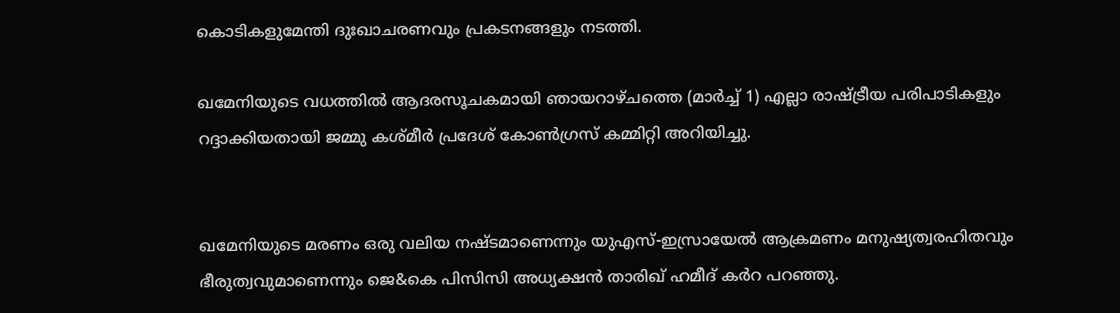കൊടികളുമേന്തി ദുഃഖാചരണവും പ്രകടനങ്ങളും നടത്തി.

ഖമേനിയുടെ വധത്തില്‍ ആദരസൂചകമായി ഞായറാഴ്ചത്തെ (മാര്‍ച്ച് 1) എല്ലാ രാഷ്ട്രീയ പരിപാടികളും റദ്ദാക്കിയതായി ജമ്മു കശ്മീര്‍ പ്രദേശ് കോണ്‍ഗ്രസ് കമ്മിറ്റി അറിയിച്ചു.


ഖമേനിയുടെ മരണം ഒരു വലിയ നഷ്ടമാണെന്നും യുഎസ്-ഇസ്രായേല്‍ ആക്രമണം മനുഷ്യത്വരഹിതവും ഭീരുത്വവുമാണെന്നും ജെ&കെ പിസിസി അധ്യക്ഷന്‍ താരിഖ് ഹമീദ് കര്‍റ പറഞ്ഞു.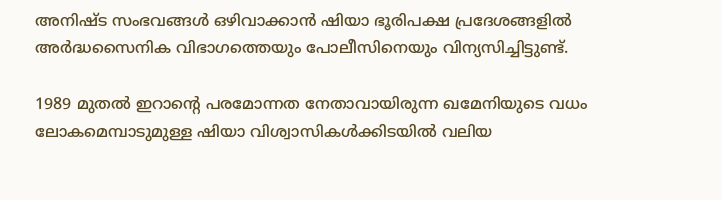അനിഷ്ട സംഭവങ്ങള്‍ ഒഴിവാക്കാന്‍ ഷിയാ ഭൂരിപക്ഷ പ്രദേശങ്ങളില്‍ അര്‍ദ്ധസൈനിക വിഭാഗത്തെയും പോലീസിനെയും വിന്യസിച്ചിട്ടുണ്ട്.

1989 മുതല്‍ ഇറാന്റെ പരമോന്നത നേതാവായിരുന്ന ഖമേനിയുടെ വധം ലോകമെമ്പാടുമുള്ള ഷിയാ വിശ്വാസികള്‍ക്കിടയില്‍ വലിയ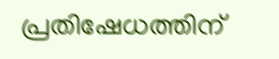പ്രതിഷേധത്തിന്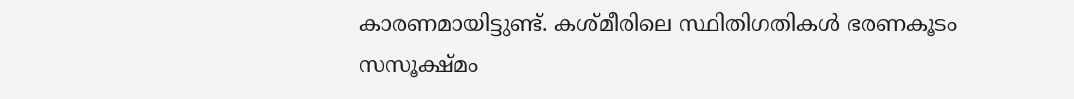കാരണമായിട്ടുണ്ട്. കശ്മീരിലെ സ്ഥിതിഗതികള്‍ ഭരണകൂടം സസൂക്ഷ്മം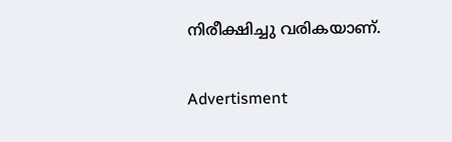നിരീക്ഷിച്ചു വരികയാണ്.

Advertisment